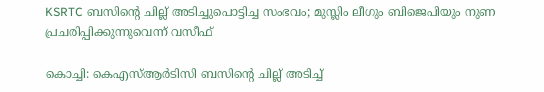KSRTC ബസിന്റെ ചില്ല് അടിച്ചുപൊട്ടിച്ച സംഭവം; മുസ്ലിം ലീഗും ബിജെപിയും നുണ പ്രചരിപ്പിക്കുന്നുവെന്ന് വസീഫ്

കൊച്ചി: കെഎസ്ആര്‍ടിസി ബസിന്റെ ചില്ല് അടിച്ച്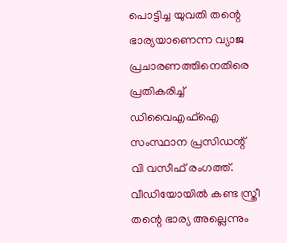പൊട്ടിച്ച യുവതി തന്റെ ഭാര്യയാണെന്ന വ്യാജ പ്രചാരണത്തിനെതിരെ പ്രതികരിച്ച് ഡിവൈഎഫ്‌ഐ സംസ്ഥാന പ്രസിഡന്റ് വി വസീഫ് രംഗത്ത്. വീഡിയോയില്‍ കണ്ട സ്ത്രീ തന്റെ ഭാര്യ അല്ലെന്നും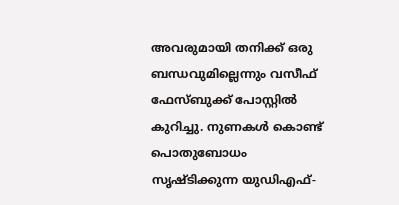അവരുമായി തനിക്ക് ഒരു ബന്ധവുമില്ലെന്നും വസീഫ് ഫേസ്ബുക്ക് പോസ്റ്റിൽ കുറിച്ചു. നുണകള്‍ കൊണ്ട് പൊതുബോധം സൃഷ്ടിക്കുന്ന യുഡിഎഫ്-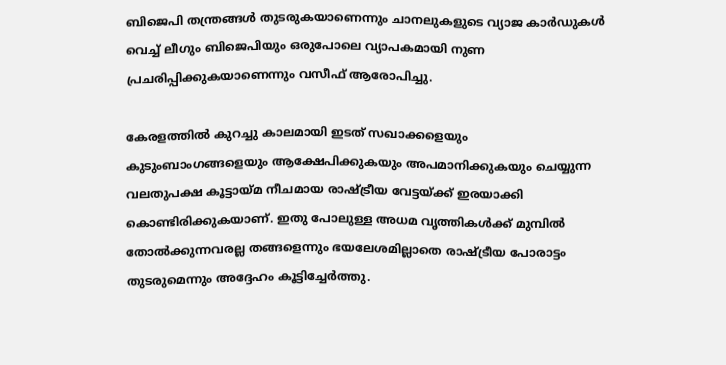ബിജെപി തന്ത്രങ്ങള്‍ തുടരുകയാണെന്നും ചാനലുകളുടെ വ്യാജ കാര്‍ഡുകള്‍ വെച്ച് ലീഗും ബിജെപിയും ഒരുപോലെ വ്യാപകമായി നുണ പ്രചരിപ്പിക്കുകയാണെന്നും വസീഫ് ആരോപിച്ചു.

കേരളത്തില്‍ കുറച്ചു കാലമായി ഇടത് സഖാക്കളെയും കുടുംബാംഗങ്ങളെയും ആക്ഷേപിക്കുകയും അപമാനിക്കുകയും ചെയ്യുന്ന വലതുപക്ഷ കൂട്ടായ്മ നീചമായ രാഷ്ട്രീയ വേട്ടയ്ക്ക് ഇരയാക്കി കൊണ്ടിരിക്കുകയാണ്. ഇതു പോലുള്ള അധമ വൃത്തികള്‍ക്ക് മുമ്പില്‍ തോല്‍ക്കുന്നവരല്ല തങ്ങളെന്നും ഭയലേശമില്ലാതെ രാഷ്ട്രീയ പോരാട്ടം തുടരുമെന്നും അദ്ദേഹം കൂട്ടിച്ചേര്‍ത്തു.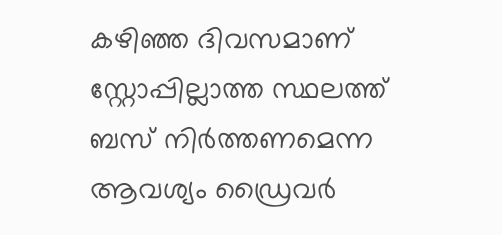കഴിഞ്ഞ ദിവസമാണ് സ്റ്റോപ്പില്ലാത്ത സ്ഥലത്ത് ബസ് നിര്‍ത്തണമെന്ന ആവശ്യം ഡ്രൈവര്‍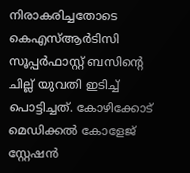നിരാകരിച്ചതോടെ കെഎസ്ആര്‍ടിസി സൂപ്പര്‍ഫാസ്റ്റ് ബസിൻ്റെ ചില്ല് യുവതി ഇടിച്ച് പൊട്ടിച്ചത്. കോഴിക്കോട് മെഡിക്കല്‍ കോളേജ് സ്റ്റേഷന്‍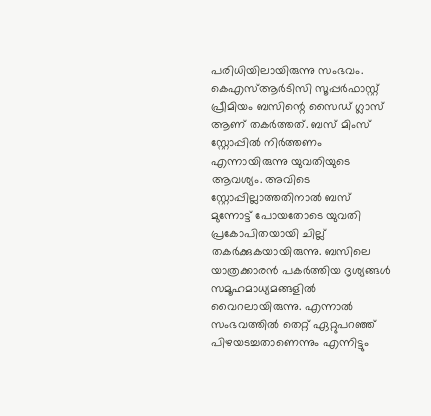പരിധിയിലായിരുന്നു സംഭവം. കെഎസ്ആര്‍ടിസി സൂപ്പര്‍ഫാസ്റ്റ് പ്രീമിയം ബസിന്റെ സൈഡ് ഗ്ലാസ് ആണ് തകര്‍ത്തത്. ബസ് മിംസ് സ്റ്റോപ്പില്‍ നിര്‍ത്തണം എന്നായിരുന്നു യുവതിയുടെ ആവശ്യം. അവിടെ സ്റ്റോപ്പില്ലാത്തതിനാല്‍ ബസ് മുന്നോട്ട് പോയതോടെ യുവതി പ്രകോപിതയായി ചില്ല് തകര്‍ക്കുകയായിരുന്നു. ബസിലെ യാത്രക്കാരന്‍ പകര്‍ത്തിയ ദൃശ്യങ്ങള്‍ സമൂഹമാധ്യമങ്ങളില്‍ വൈറലായിരുന്നു. എന്നാൽ സംഭവത്തിൽ തെറ്റ് ഏറ്റുപറഞ്ഞ് പിഴയടച്ചതാണെന്നും എന്നിട്ടും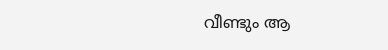വീണ്ടും ആ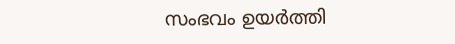സംഭവം ഉയർത്തി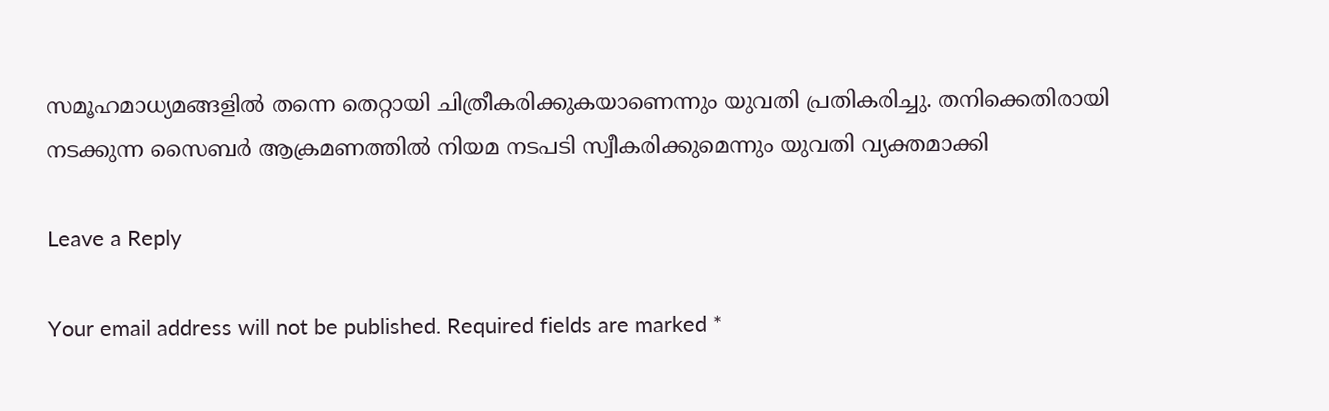സമൂഹമാധ്യമങ്ങളിൽ തന്നെ തെറ്റായി ചിത്രീകരിക്കുകയാണെന്നും യുവതി പ്രതികരിച്ചു. തനിക്കെതിരായി നടക്കുന്ന സൈബർ ആക്രമണത്തിൽ നിയമ നടപടി സ്വീകരിക്കുമെന്നും യുവതി വ്യക്തമാക്കി

Leave a Reply

Your email address will not be published. Required fields are marked *